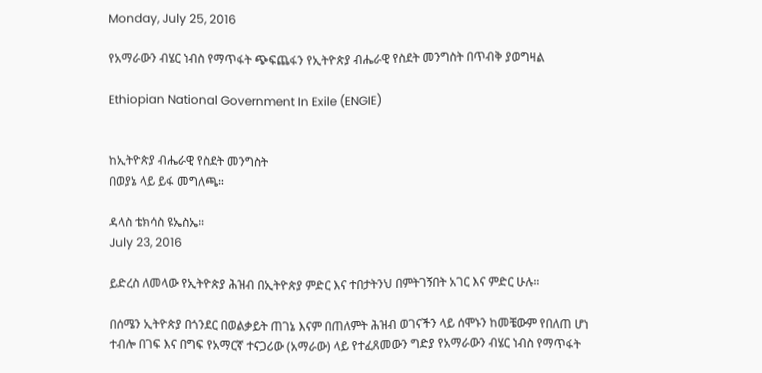Monday, July 25, 2016

የአማራውን ብሄር ነብስ የማጥፋት ጭፍጨፋን የኢትዮጵያ ብሔራዊ የስደት መንግስት በጥብቅ ያወግዛል

Ethiopian National Government In Exile (ENGIE)


ከኢትዮጵያ ብሔራዊ የስደት መንግስት
በወያኔ ላይ ይፋ መግለጫ።

ዳላስ ቴክሳስ ዩኤስኤ።
July 23, 2016

ይድረስ ለመላው የኢትዮጵያ ሕዝብ በኢትዮጵያ ምድር እና ተበታትንህ በምትገኝበት አገር እና ምድር ሁሉ።

በሰሜን ኢትዮጵያ በጎንደር በወልቃይት ጠገኔ እናም በጠለምት ሕዝብ ወገናችን ላይ ሰሞኑን ከመቼውም የበለጠ ሆነ ተብሎ በገፍ እና በግፍ የአማርኛ ተናጋሪው (አማራው) ላይ የተፈጸመውን ግድያ የአማራውን ብሄር ነብስ የማጥፋት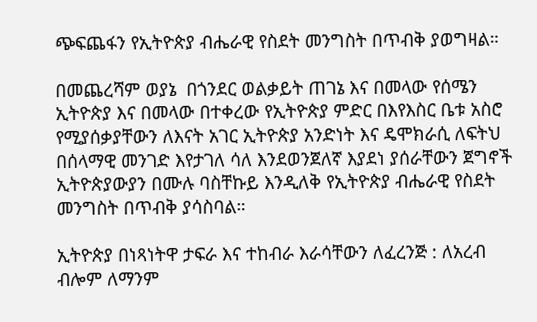ጭፍጨፋን የኢትዮጵያ ብሔራዊ የስደት መንግስት በጥብቅ ያወግዛል።

በመጨረሻም ወያኔ  በጎንደር ወልቃይት ጠገኔ እና በመላው የሰሜን ኢትዮጵያ እና በመላው በተቀረው የኢትዮጵያ ምድር በእየእስር ቤቱ አስሮ የሚያሰቃያቸውን ለእናት አገር ኢትዮጵያ አንድነት እና ዴሞክራሲ ለፍትህ በሰላማዊ መንገድ እየታገለ ሳለ እንደወንጀለኛ እያደነ ያሰራቸውን ጀግኖች ኢትዮጵያውያን በሙሉ ባስቸኩይ እንዲለቅ የኢትዮጵያ ብሔራዊ የስደት መንግስት በጥብቅ ያሳስባል።

ኢትዮጵያ በነጻነትዋ ታፍራ እና ተከብራ እራሳቸውን ለፈረንጅ : ለአረብ ብሎም ለማንም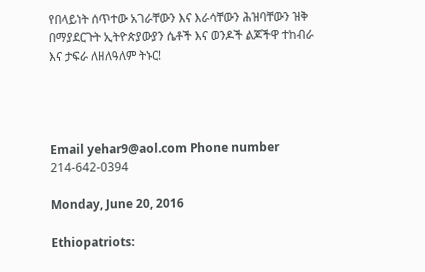የበላይነት ሰጥተው አገራቸውን እና እራሳቸውን ሕዝባቸውን ዝቅ በማያደርጉት ኢትዮጵያውያን ሴቶች እና ወንዶች ልጆችዋ ተከብራ እና ታፍራ ለዘለዓለም ትኑር!




Email yehar9@aol.com Phone number 214-642-0394

Monday, June 20, 2016

Ethiopatriots: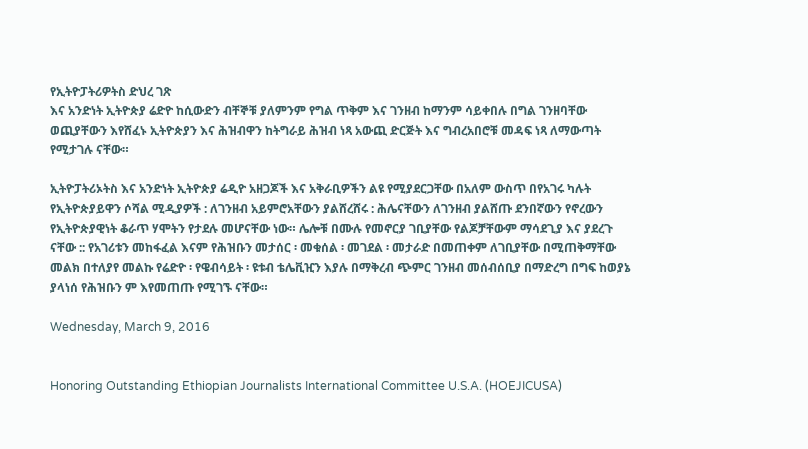የኢትዮፓትሪዎትስ ድህረ ገጽ
እና አንድነት ኢትዮጵያ ሬድዮ ከሲውድን ብቸኞቹ ያለምንም የግል ጥቅም እና ገንዘብ ከማንም ሳይቀበሉ በግል ገንዘባቸው ወጪያቸውን እየሸፈኑ ኢትዮጵያን እና ሕዝብዋን ከትግራይ ሕዝብ ነጻ አውጪ ድርጅት እና ግብረአበሮቹ መዳፍ ነጻ ለማውጣት የሚታገሉ ናቸው።

ኢትዮፓትሪኦትስ እና አንድነት ኢትዮጵያ ሬዲዮ አዘጋጆች እና አቅራቢዎችን ልዩ የሚያደርጋቸው በአለም ውስጥ በየአገሩ ካሉት የኢትዮጵያይዋን ሶሻል ሚዲያዎች : ለገንዘብ አይምሮአቸውን ያልሸረሸሩ : ሕሌናቸውን ለገንዘብ ያልሸጡ ደንበኛውን የኖረውን የኢትዮጵያዊነት ቆራጥ ሃሞትን የታደሉ መሆናቸው ነው። ሌሎቹ በሙሉ የመኖርያ ገቢያቸው የልጆቻቸውም ማሳደጊያ እና ያደረጉ ናቸው :: የአገሪቱን መከፋፈል እናም የሕዝቡን መታሰር ፡ መቁሰል ፡ መገደል ፡ መታራድ በመጠቀም ለገቢያቸው በሚጠቅማቸው መልክ በተለያየ መልኩ የሬድዮ ፡ የዌብሳይት ፡ ዩቱብ ቴሌቪዢን እያሉ በማቅረብ ጭምር ገንዘብ መሰብሰቢያ በማድረግ በግፍ ከወያኔ ያላነሰ የሕዝቡን ም እየመጠጡ የሚገኙ ናቸው።

Wednesday, March 9, 2016


Honoring Outstanding Ethiopian Journalists International Committee U.S.A. (HOEJICUSA)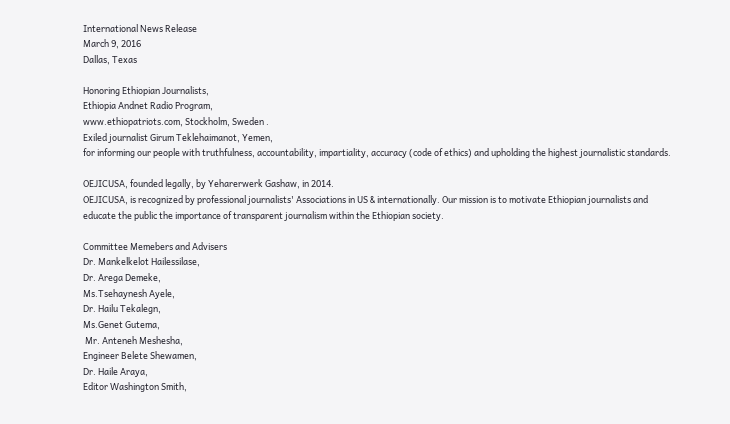International News Release
March 9, 2016
Dallas, Texas

Honoring Ethiopian Journalists,
Ethiopia Andnet Radio Program,
www.ethiopatriots.com, Stockholm, Sweden .
Exiled journalist Girum Teklehaimanot, Yemen,
for informing our people with truthfulness, accountability, impartiality, accuracy (code of ethics) and upholding the highest journalistic standards.

OEJICUSA, founded legally, by Yeharerwerk Gashaw, in 2014.
OEJICUSA, is recognized by professional journalists' Associations in US & internationally. Our mission is to motivate Ethiopian journalists and educate the public the importance of transparent journalism within the Ethiopian society.

Committee Memebers and Advisers
Dr. Mankelkelot Hailessilase,
Dr. Arega Demeke,
Ms.Tsehaynesh Ayele,
Dr. Hailu Tekalegn,
Ms.Genet Gutema,
 Mr. Anteneh Meshesha,
Engineer Belete Shewamen,
Dr. Haile Araya,
Editor Washington Smith,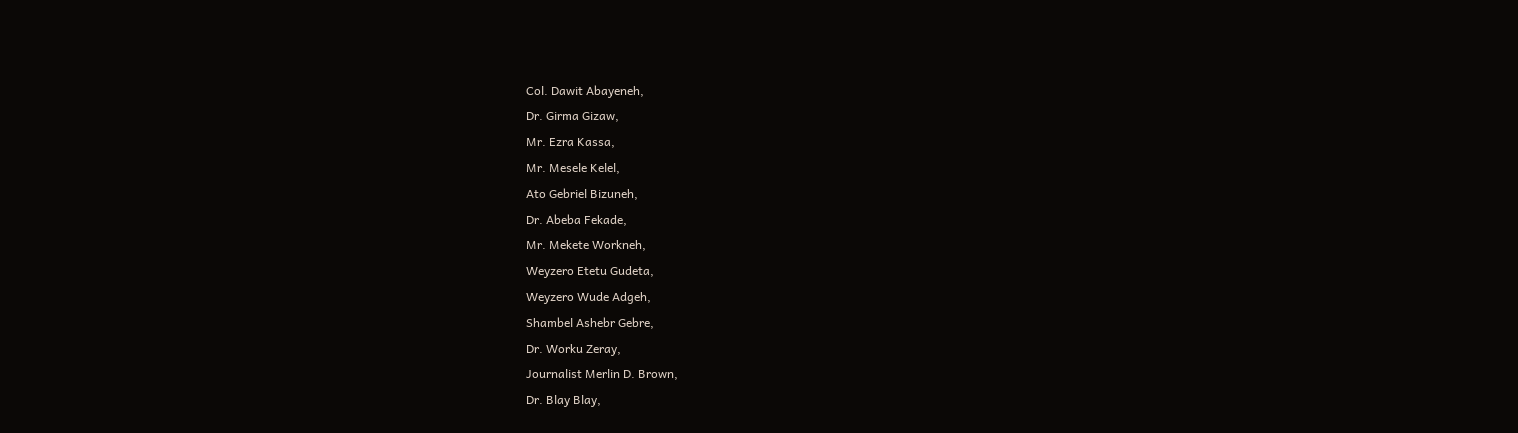Col. Dawit Abayeneh,
Dr. Girma Gizaw,
Mr. Ezra Kassa,
Mr. Mesele Kelel,
Ato Gebriel Bizuneh,
Dr. Abeba Fekade,
Mr. Mekete Workneh,
Weyzero Etetu Gudeta,
Weyzero Wude Adgeh,
Shambel Ashebr Gebre,
Dr. Worku Zeray,
Journalist Merlin D. Brown,
Dr. Blay Blay,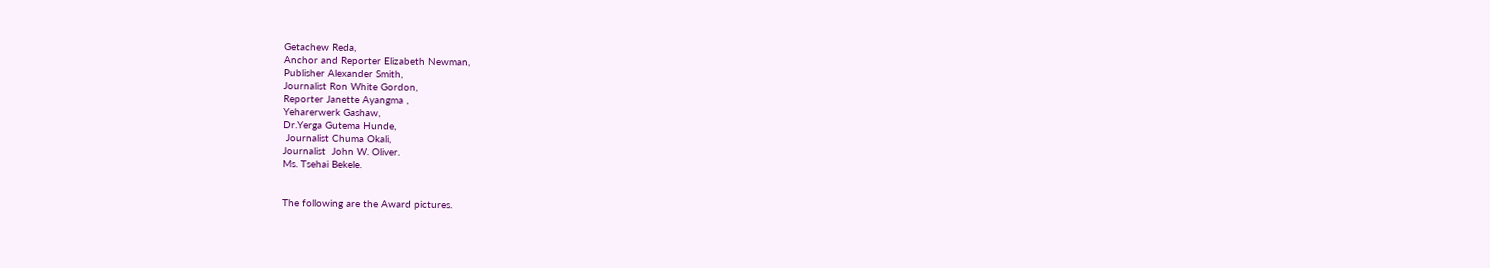Getachew Reda,
Anchor and Reporter Elizabeth Newman,
Publisher Alexander Smith,
Journalist Ron White Gordon,
Reporter Janette Ayangma ,
Yeharerwerk Gashaw,
Dr.Yerga Gutema Hunde,
 Journalist Chuma Okali,
Journalist  John W. Oliver.
Ms. Tsehai Bekele.


The following are the Award pictures.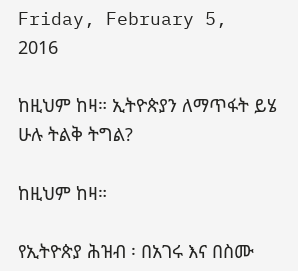Friday, February 5, 2016

ከዚህም ከዛ። ኢትዮጵያን ለማጥፋት ይሄ ሁሉ ትልቅ ትግል?

ከዚህም ከዛ።

የኢትዮጵያ ሕዝብ ፡ በአገሩ እና በስሙ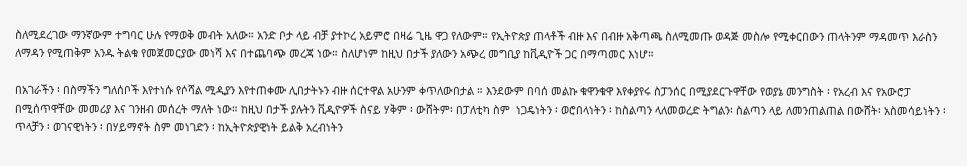ስለሚደረገው ማንኛውም ተግባር ሁሉ የማወቅ መብት አለው። አንድ ቦታ ላይ ብቻ ያተኮረ አይምሮ በዛሬ ጊዜ ዋጋ የለውም። የኢትዮጵያ ጠላቶች ብዙ እና በብዙ አቅጣጫ ስለሚመጡ ወዳጅ መስሎ የሚቀርበውን ጠላትንም ማዳመጥ እራስን ለማዳን የሚጠቅም አንዱ ትልቁ የመጀመርያው መነሻ እና በተጨባጭ መረጃ ነው። ስለሆነም ከዚህ በታች ያለውን አጭረ መግቢያ ከቪዲዮች ጋር በማጣመር እነሆ።

በአገራችን ፡ በስማችን ግለሰቦች እየተነሱ የሶሻል ሚዲያን እየተጠቀሙ ሊበታትኑን ብዙ ሰርተዋል አሁንም ቀጥለውበታል ። እንደውም በባሰ መልኩ ቁዋንቁዋ እየቀያየሩ ስፓንሰር በሚያደርጉዋቸው የወያኔ መንግስት ፡ የአረብ እና የአውሮፓ በሚሰጥዋቸው መመሪያ እና ገንዘብ መሰረት ማለት ነው። ከዚህ በታች ያሉትን ቪዲዮዎች ስናይ ሃቅም ፡ ውሸትም፡ በፓለቲካ ስም  ነጋዴነትን ፡ ወሮበላነትን ፡ ከስልጣን ላለመወረድ ትግልን፡ ስልጣን ላይ ለመንጠልጠል በውሸት፡ አስመሳይነትን ፡ ጥላቻን ፡ ወገናዊነትን ፡ በሃይማኖት ስም መነገድን ፡ ከኢትዮጵያዊነት ይልቅ አረብነትን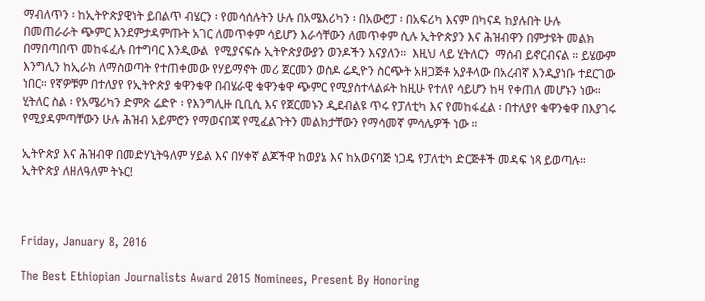ማብለጥን ፡ ከኢትዮጵያዊነት ይበልጥ ብሄርን ፡ የመሳሰሉትን ሁሉ በአሜእሪካን ፡ በአውሮፓ ፡ በአፍሪካ እናም በካናዳ ከያሉበት ሁሉ በመጠራራት ጭምር እንደምታዳምጡት አገር ለመጥቀም ሳይሆን እራሳቸውን ለመጥቀም ሲሉ ኢትዮጵያን እና ሕዝብዋን በምታዩት መልክ በማበጣበጥ መከፋፈሉ በተግባር እንዲውል  የሚያናፍሱ ኢትዮጵያውያን ወንዶችን እናያለን።  እዚህ ላይ ሂትለርን  ማሰብ ይኖርብናል ። ይሄውም እንግሊን ከኢራክ ለማስወጣት የተጠቀመው የሃይማኖት መሪ ጀርመን ወስዶ ሬዲዮን ስርጭት አዘጋጅቶ አያቶላው በአረብኛ እንዲያነቡ ተደርገው ነበር። የኛዎቹም በተለያየ የኢትዮጵያ ቁዋንቁዋ በብሄራዊ ቁዋንቁዋ ጭምር የሚያስተላልፉት ከዚሁ የተለየ ሳይሆን ከዛ የቀጠለ መሆኑን ነው።  ሂትለር ስል ፡ የአሜሪካን ድምጽ ሬድዮ ፡ የእንግሊዙ ቢቢሲ እና የጀርመኑን ዲደብልዩ ጥሩ የፓለቲካ እና የመከፋፈል ፡ በተለያየ ቁዋንቁዋ በእያገሩ የሚያዳምጣቸውን ሁሉ ሕዝብ አይምሮን የማወናበጃ የሚፈልጉትን መልክታቸውን የማሳመኛ ምሳሌዎች ነው ።

ኢትዮጵያ እና ሕዝብዋ በመድሃኒትዓለም ሃይል እና በሃቀኛ ልጆችዋ ከወያኔ እና ከአወናባጅ ነጋዴ የፓለቲካ ድርጅቶች መዳፍ ነጻ ይወጣሉ።
ኢትዮጵያ ለዘለዓለም ትኑር!



Friday, January 8, 2016

The Best Ethiopian Journalists Award 2015 Nominees, Present By Honoring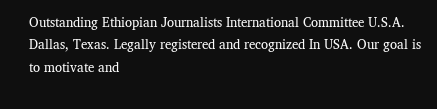Outstanding Ethiopian Journalists International Committee U.S.A. Dallas, Texas. Legally registered and recognized In USA. Our goal is to motivate and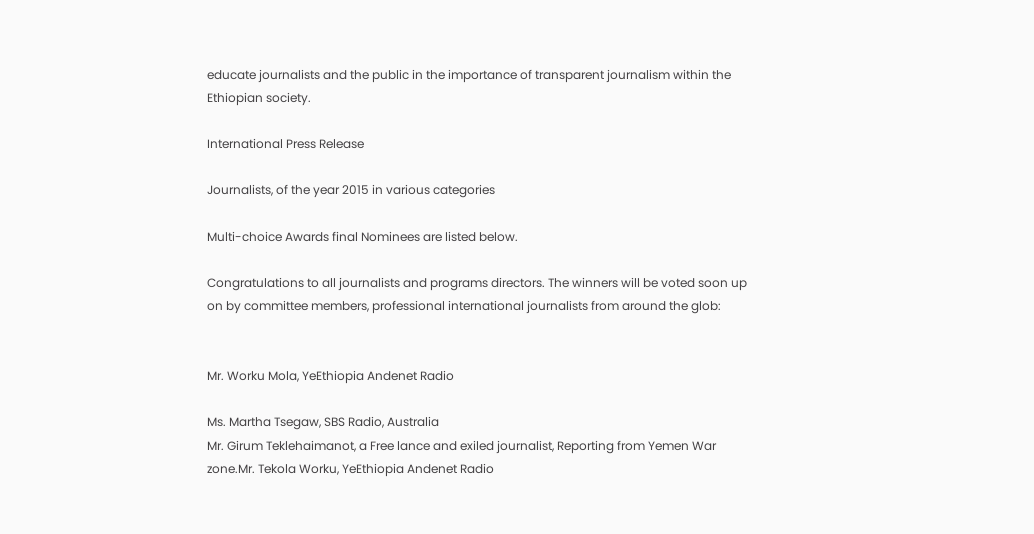educate journalists and the public in the importance of transparent journalism within the Ethiopian society.

International Press Release

Journalists, of the year 2015 in various categories

Multi-choice Awards final Nominees are listed below.

Congratulations to all journalists and programs directors. The winners will be voted soon up on by committee members, professional international journalists from around the glob:


Mr. Worku Mola, YeEthiopia Andenet Radio

Ms. Martha Tsegaw, SBS Radio, Australia
Mr. Girum Teklehaimanot, a Free lance and exiled journalist, Reporting from Yemen War zone.Mr. Tekola Worku, YeEthiopia Andenet Radio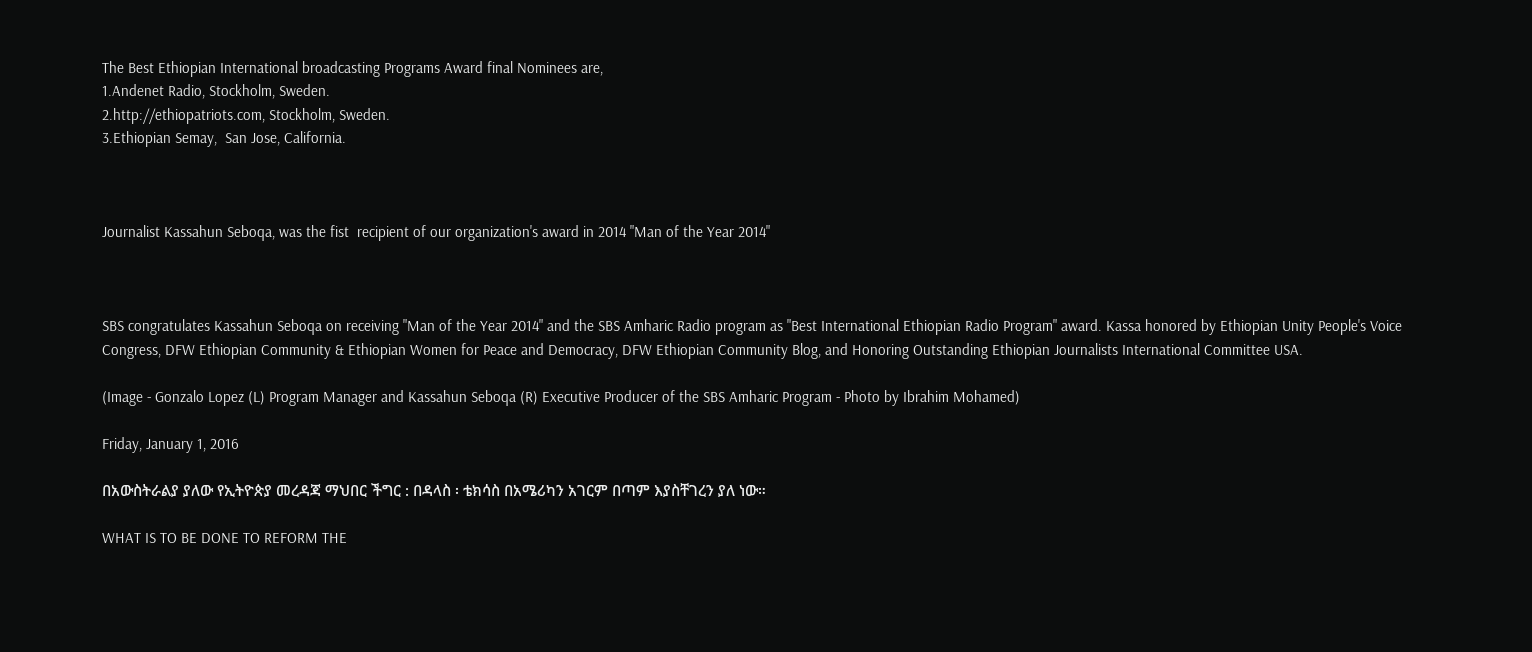The Best Ethiopian International broadcasting Programs Award final Nominees are,
1.Andenet Radio, Stockholm, Sweden.
2.http://ethiopatriots.com, Stockholm, Sweden.
3.Ethiopian Semay,  San Jose, California.



Journalist Kassahun Seboqa, was the fist  recipient of our organization's award in 2014 "Man of the Year 2014"



SBS congratulates Kassahun Seboqa on receiving "Man of the Year 2014" and the SBS Amharic Radio program as "Best International Ethiopian Radio Program" award. Kassa honored by Ethiopian Unity People's Voice Congress, DFW Ethiopian Community & Ethiopian Women for Peace and Democracy, DFW Ethiopian Community Blog, and Honoring Outstanding Ethiopian Journalists International Committee USA.

(Image - Gonzalo Lopez (L) Program Manager and Kassahun Seboqa (R) Executive Producer of the SBS Amharic Program - Photo by Ibrahim Mohamed)

Friday, January 1, 2016

በአውስትራልያ ያለው የኢትዮጵያ መረዳጃ ማህበር ችግር : በዳላስ ፡ ቴክሳስ በአሜሪካን አገርም በጣም እያስቸገረን ያለ ነው።

WHAT IS TO BE DONE TO REFORM THE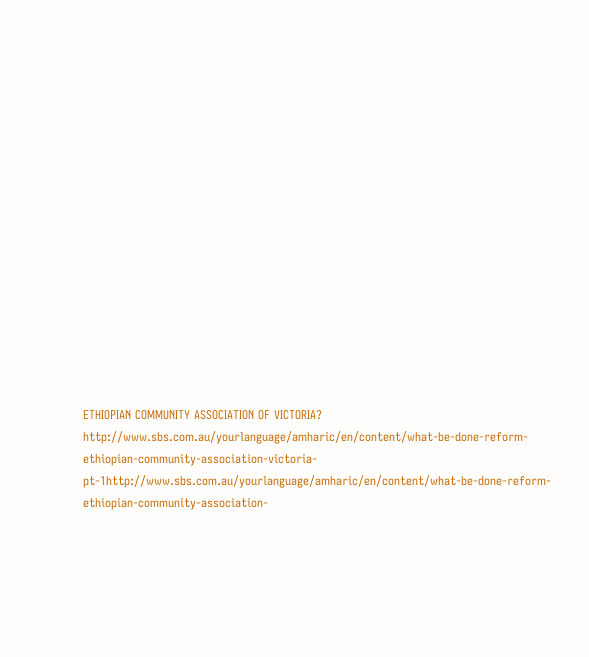ETHIOPIAN COMMUNITY ASSOCIATION OF VICTORIA?
http://www.sbs.com.au/yourlanguage/amharic/en/content/what-be-done-reform-ethiopian-community-association-victoria-pt-1http://www.sbs.com.au/yourlanguage/amharic/en/content/what-be-done-reform-ethiopian-community-association-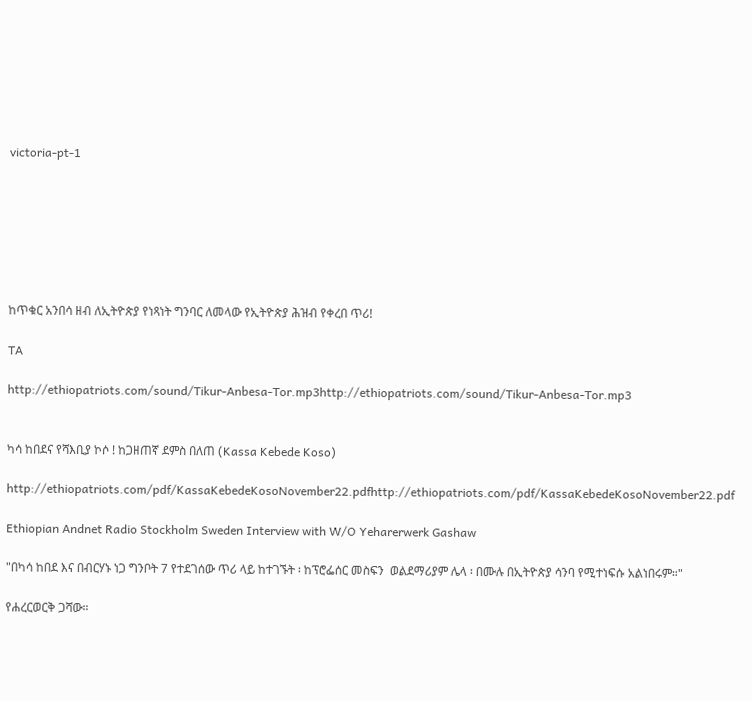victoria-pt-1







ከጥቁር አንበሳ ዘብ ለኢትዮጵያ የነጻነት ግንባር ለመላው የኢትዮጵያ ሕዝብ የቀረበ ጥሪ!

TA

http://ethiopatriots.com/sound/Tikur-Anbesa-Tor.mp3http://ethiopatriots.com/sound/Tikur-Anbesa-Tor.mp3


ካሳ ከበደና የሻእቢያ ኮሶ ! ከጋዘጠኛ ደምስ በለጠ (Kassa Kebede Koso)

http://ethiopatriots.com/pdf/KassaKebedeKosoNovember22.pdfhttp://ethiopatriots.com/pdf/KassaKebedeKosoNovember22.pdf

Ethiopian Andnet Radio Stockholm Sweden Interview with W/O Yeharerwerk Gashaw

"በካሳ ከበደ እና በብርሃኑ ነጋ ግንቦት 7 የተደገሰው ጥሪ ላይ ከተገኙት ፡ ከፕሮፌሰር መስፍን  ወልደማሪያም ሌላ ፡ በሙሉ በኢትዮጵያ ሳንባ የሚተነፍሱ አልነበሩም።"

የሐረርወርቅ ጋሻው።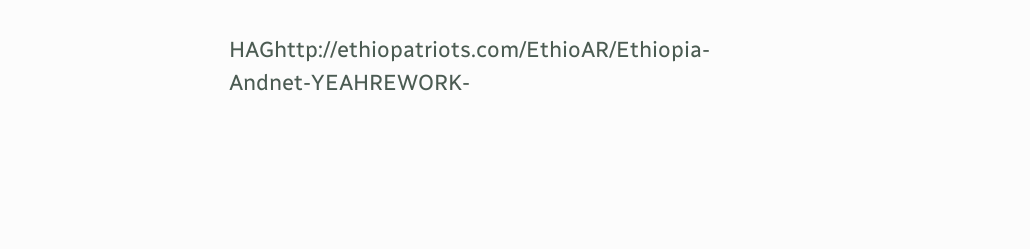HAGhttp://ethiopatriots.com/EthioAR/Ethiopia-Andnet-YEAHREWORK-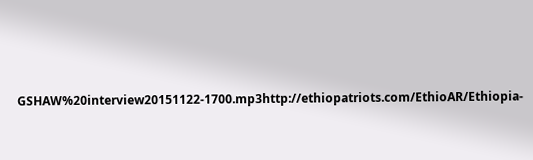GSHAW%20interview20151122-1700.mp3http://ethiopatriots.com/EthioAR/Ethiopia-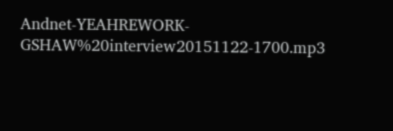Andnet-YEAHREWORK-GSHAW%20interview20151122-1700.mp3